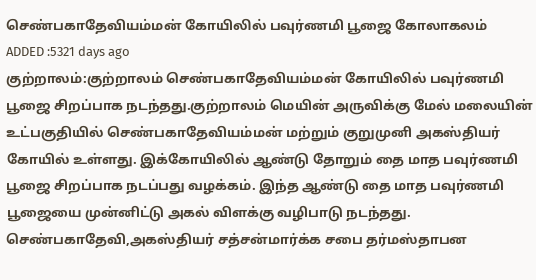செண்பகாதேவியம்மன் கோயிலில் பவுர்ணமி பூஜை கோலாகலம்
ADDED :5321 days ago
குற்றாலம்:குற்றாலம் செண்பகாதேவியம்மன் கோயிலில் பவுர்ணமி பூஜை சிறப்பாக நடந்தது.குற்றாலம் மெயின் அருவிக்கு மேல் மலையின் உட்பகுதியில் செண்பகாதேவியம்மன் மற்றும் குறுமுனி அகஸ்தியர் கோயில் உள்ளது. இக்கோயிலில் ஆண்டு தோறும் தை மாத பவுர்ணமி பூஜை சிறப்பாக நடப்பது வழக்கம். இந்த ஆண்டு தை மாத பவுர்ணமி பூஜையை முன்னிட்டு அகல் விளக்கு வழிபாடு நடந்தது. செண்பகாதேவி,அகஸ்தியர் சத்சன்மார்க்க சபை தர்மஸ்தாபன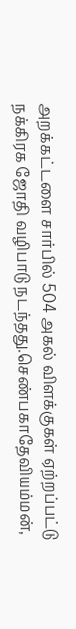அறக்கட்டளை சார்பில் 504 அகல் விளக்குகள் ஏற்றப்பட்டு நக்கிரக ஜோதி வழிபாடு நடந்தது.செண்பகாதேவியம்மன்,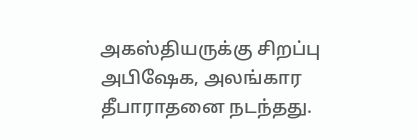அகஸ்தியருக்கு சிறப்பு அபிஷேக, அலங்கார தீபாராதனை நடந்தது.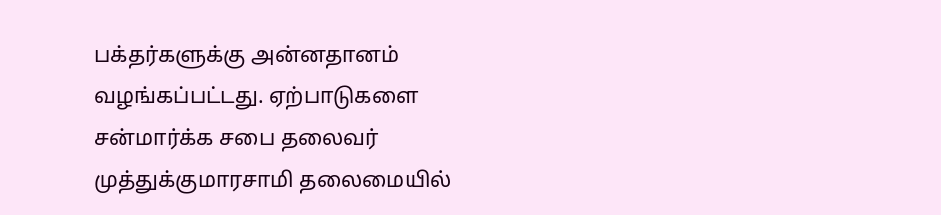பக்தர்களுக்கு அன்னதானம் வழங்கப்பட்டது. ஏற்பாடுகளை சன்மார்க்க சபை தலைவர் முத்துக்குமாரசாமி தலைமையில்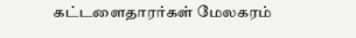கட்டளைதாரர்கள் மேலகரம்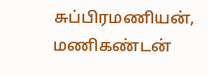சுப்பிரமணியன், மணிகண்டன்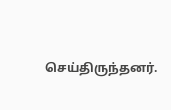செய்திருந்தனர்.